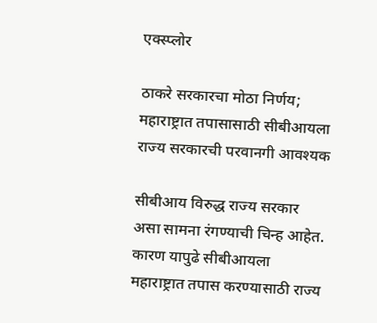एक्स्प्लोर

ठाकरे सरकारचा मोठा निर्णय; महाराष्ट्रात तपासासाठी सीबीआयला राज्य सरकारची परवानगी आवश्यक

सीबीआय विरुद्ध राज्य सरकार असा सामना रंगण्याची चिन्ह आहेत. कारण यापुढे सीबीआयला महाराष्ट्रात तपास करण्यासाठी राज्य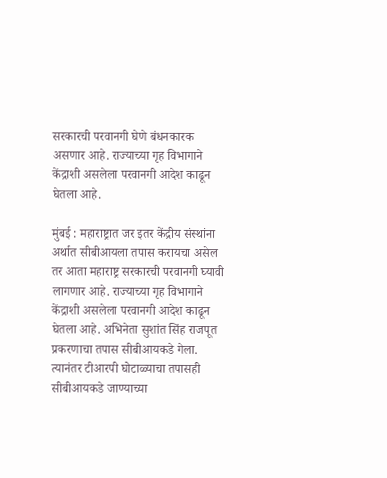सरकारची परवानगी घेणे बंधनकारक असणार आहे. राज्याच्या गृह विभागाने केंद्राशी असलेला परवानगी आदेश काढून घेतला आहे.

मुंबई : महाराष्ट्रात जर इतर केंद्रीय संस्थांना अर्थात सीबीआयला तपास करायचा असेल तर आता महाराष्ट्र सरकारची परवानगी घ्यावी लागणार आहे. राज्याच्या गृह विभागाने केंद्राशी असलेला परवानगी आदेश काढून घेतला आहे. अभिनेता सुशांत सिंह राजपूत प्रकरणाचा तपास सीबीआयकडे गेला. त्यानंतर टीआरपी घोटाळ्याचा तपासही सीबीआयकडे जाण्याच्या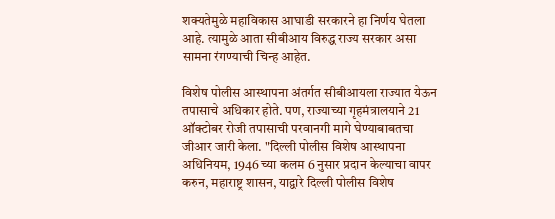शक्यतेमुळे महाविकास आघाडी सरकारने हा निर्णय घेतला आहे. त्यामुळे आता सीबीआय विरुद्ध राज्य सरकार असा सामना रंगण्याची चिन्ह आहेत.

विशेष पोलीस आस्थापना अंतर्गत सीबीआयला राज्यात येऊन तपासाचे अधिकार होते. पण, राज्याच्या गृहमंत्रालयाने 21 ऑक्टोबर रोजी तपासाची परवानगी मागे घेण्याबाबतचा जीआर जारी केला. "दिल्ली पोलीस विशेष आस्थापना अधिनियम, 1946 च्या कलम 6 नुसार प्रदान केल्याचा वापर करुन, महाराष्ट्र शासन, याद्वारे दिल्ली पोलीस विशेष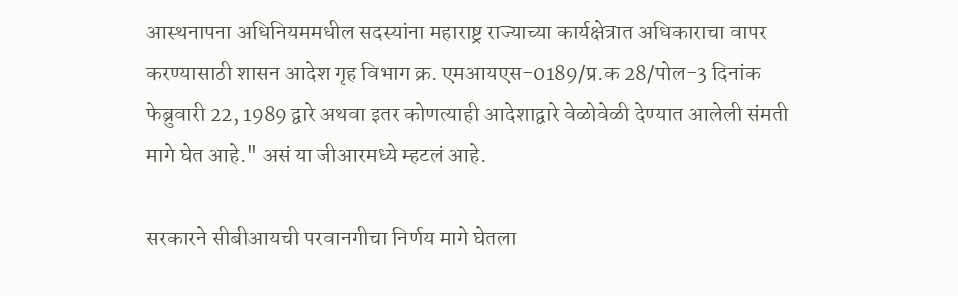आस्थनापना अधिनियममधील सदस्यांना महाराष्ट्र राज्याच्या कार्यक्षेत्रात अधिकाराचा वापर करण्यासाठी शासन आदेश गृह विभाग क्र. एमआयएस-0189/प्र.क 28/पोल-3 दिनांक फेब्रुवारी 22, 1989 द्वारे अथवा इतर कोणत्याही आदेशाद्वारे वेळोवेळी देण्यात आलेली संमती मागे घेत आहे." असं या जीआरमध्ये म्हटलं आहे.

सरकारने सीबीआयची परवानगीचा निर्णय मागे घेतला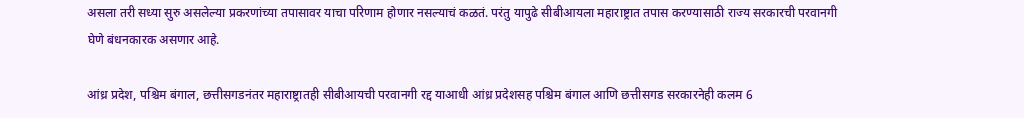असला तरी सध्या सुरु असलेल्या प्रकरणांच्या तपासावर याचा परिणाम होणार नसल्याचं कळतं. परंतु यापुढे सीबीआयला महाराष्ट्रात तपास करण्यासाठी राज्य सरकारची परवानगी घेणे बंधनकारक असणार आहे.

आंध्र प्रदेश, पश्चिम बंगाल, छत्तीसगडनंतर महाराष्ट्रातही सीबीआयची परवानगी रद्द याआधी आंध्र प्रदेशसह पश्चिम बंगाल आणि छत्तीसगड सरकारनेही कलम 6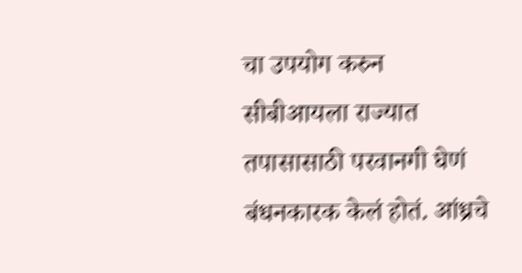चा उपयोग करुन सीबीआयला राज्यात तपासासाठी परवानगी घेणं बंधनकारक केलं होतं. आंध्रचे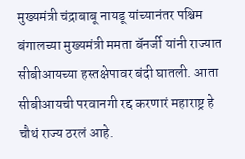मुख्यमंत्री चंद्राबाबू नायडू यांच्यानंतर पश्चिम बंगालच्या मुख्यमंत्री ममता बॅनर्जी यांनी राज्यात सीबीआयच्या हस्तक्षेपावर बंदी घातली. आता सीबीआयची परवानगी रद्द करणारं महाराष्ट्र हे चौथं राज्य ठरलं आहे.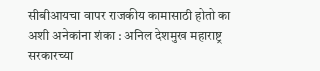सीबीआयचा वापर राजकीय कामासाठी होतो का अशी अनेकांना शंका : अनिल देशमुख महाराष्ट्र सरकारच्या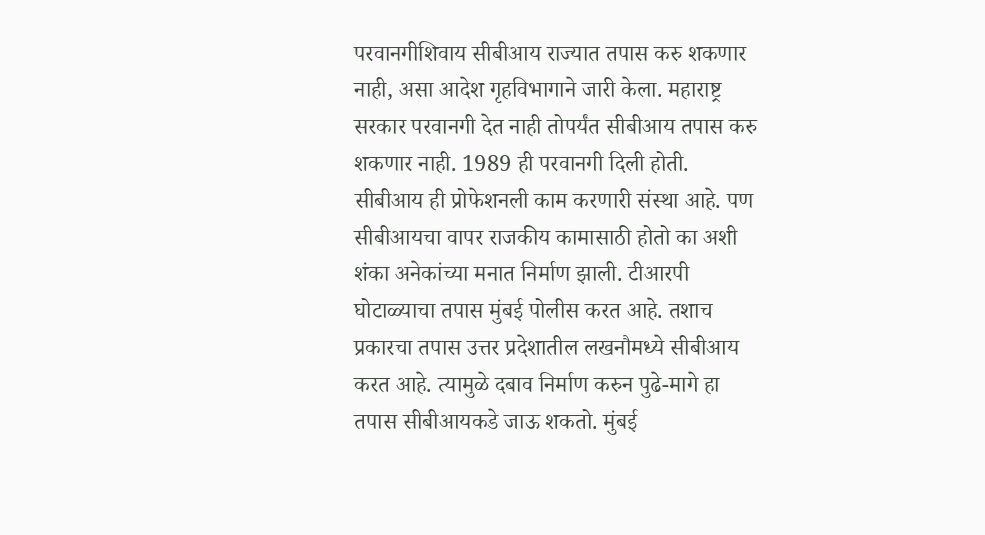परवानगीशिवाय सीबीआय राज्यात तपास करु शकणार नाही, असा आदेश गृहविभागाने जारी केला. महाराष्ट्र सरकार परवानगी देत नाही तोपर्यंत सीबीआय तपास करु शकणार नाही. 1989 ही परवानगी दिली होती. सीबीआय ही प्रोफेशनली काम करणारी संस्था आहे. पण सीबीआयचा वापर राजकीय कामासाठी होतो का अशी शंका अनेकांच्या मनात निर्माण झाली. टीआरपी घोटाळ्याचा तपास मुंबई पोलीस करत आहे. तशाच प्रकारचा तपास उत्तर प्रदेशातील लखनौमध्ये सीबीआय करत आहे. त्यामुळे दबाव निर्माण करुन पुढे-मागे हा तपास सीबीआयकडे जाऊ शकतो. मुंबई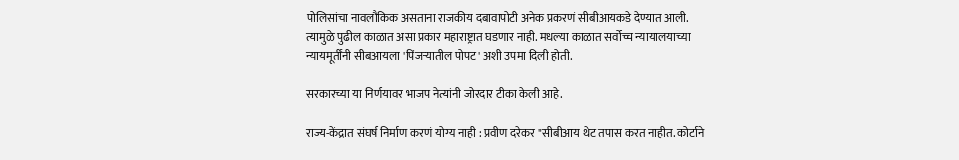पोलिसांचा नावलौकिक असताना राजकीय दबावापोटी अनेक प्रकरणं सीबीआयकडे देण्यात आली. त्यामुळे पुढील काळात असा प्रकार महाराष्ट्रात घडणार नाही. मधल्या काळात सर्वोच्च न्यायालयाच्या न्यायमूर्तींनी सीबआयला 'पिंजऱ्यातील पोपट' अशी उपमा दिली होती.

सरकारच्या या निर्णयावर भाजप नेत्यांनी जोरदार टीका केली आहे.

राज्य-केंद्रात संघर्ष निर्माण करणं योग्य नाही : प्रवीण दरेकर "सीबीआय थेट तपास करत नाहीत. कोर्टाने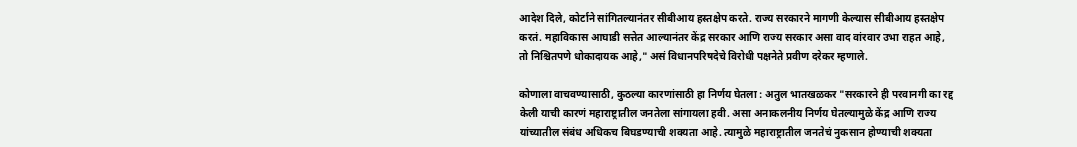आदेश दिले, कोर्टाने सांगितल्यानंतर सीबीआय हस्तक्षेप करते. राज्य सरकारने मागणी केल्यास सीबीआय हस्तक्षेप करतं. महाविकास आघाडी सत्तेत आल्यानंतर केंद्र सरकार आणि राज्य सरकार असा वाद वांरवार उभा राहत आहे, तो निश्चितपणे धोकादायक आहे," असं विधानपरिषदेचे विरोधी पक्षनेते प्रवीण दरेकर म्हणाले.

कोणाला वाचवण्यासाठी, कुठल्या कारणांसाठी हा निर्णय घेतला : अतुल भातखळकर "सरकारने ही परवानगी का रद्द केली याची कारणं महाराष्ट्रातील जनतेला सांगायला हवी. असा अनाकलनीय निर्णय घेतल्यामुळे केंद्र आणि राज्य यांच्यातील संबंध अधिकच बिघडण्याची शक्यता आहे. त्यामुळे महाराष्ट्रातील जनतेचं नुकसान होण्याची शक्यता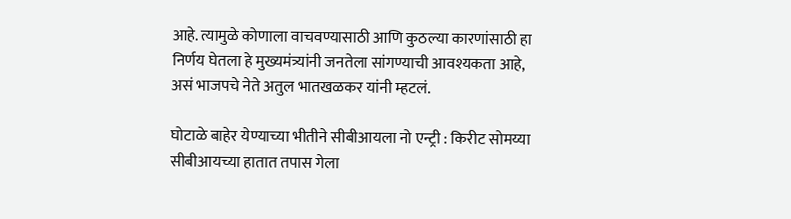आहे. त्यामुळे कोणाला वाचवण्यासाठी आणि कुठल्या कारणांसाठी हा निर्णय घेतला हे मुख्यमंत्र्यांनी जनतेला सांगण्याची आवश्यकता आहे, असं भाजपचे नेते अतुल भातखळकर यांनी म्हटलं.

घोटाळे बाहेर येण्याच्या भीतीने सीबीआयला नो एन्ट्री : किरीट सोमय्या सीबीआयच्या हातात तपास गेला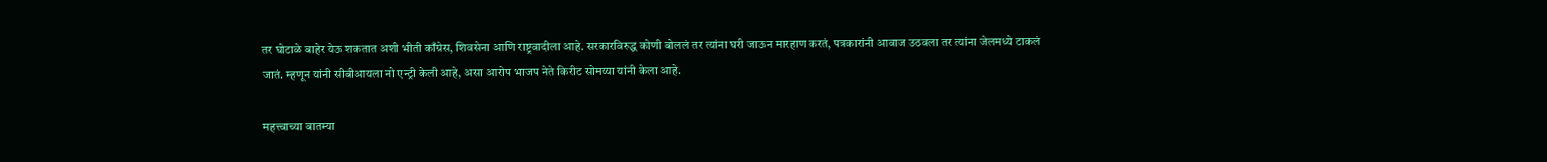तर घोटाळे बाहेर येऊ शकतात अशी भीती काँग्रेस, शिवसेना आणि राष्ट्रवादीला आहे. सरकारविरुद्ध कोणी बोललं तर त्यांना घरी जाऊन मारहाण करतं, पत्रकारांनी आवाज उठवला तर त्यांना जेलमध्ये टाकलं जातं. म्हणून यांनी सीबीआयला नो एन्ट्री केली आहे, असा आरोप भाजप नेते किरीट सोमय्या यांनी केला आहे.

महत्त्वाच्या बातम्या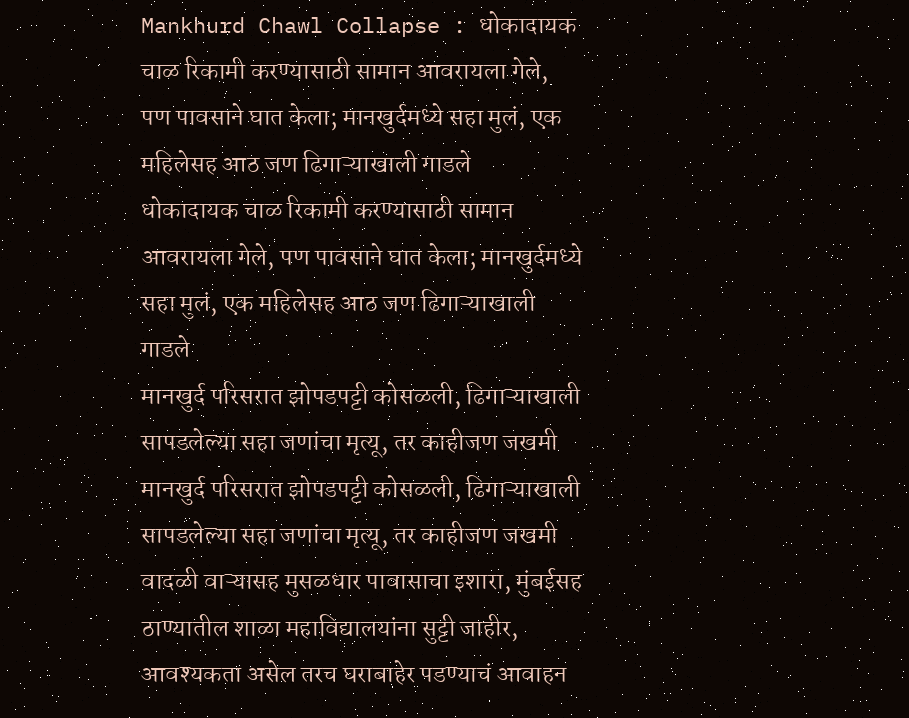Mankhurd Chawl Collapse : धोकादायक चाळ रिकामी करण्यासाठी सामान आवरायला गेले, पण पावसाने घात केला; मानखुर्दमध्ये सहा मुलं, एक महिलेसह आठ जण ढिगाऱ्याखाली गाडले
धोकादायक चाळ रिकामी करण्यासाठी सामान आवरायला गेले, पण पावसाने घात केला; मानखुर्दमध्ये सहा मुलं, एक महिलेसह आठ जण ढिगाऱ्याखाली गाडले
मानखुर्द परिसरात झोपडपट्टी कोसळली, ढिगाऱ्याखाली सापडलेल्या सहा जणांचा मृत्यू, तर काहीजण जखमी
मानखुर्द परिसरात झोपडपट्टी कोसळली, ढिगाऱ्याखाली सापडलेल्या सहा जणांचा मृत्यू, तर काहीजण जखमी
वादळी वाऱ्यासह मुसळधार पावासाचा इशारा, मुंबईसह ठाण्यातील शाळा महाविद्यालयांना सुट्टी जाहीर, आवश्यकता असेल तरच घराबाहेर पडण्याचं आवाहन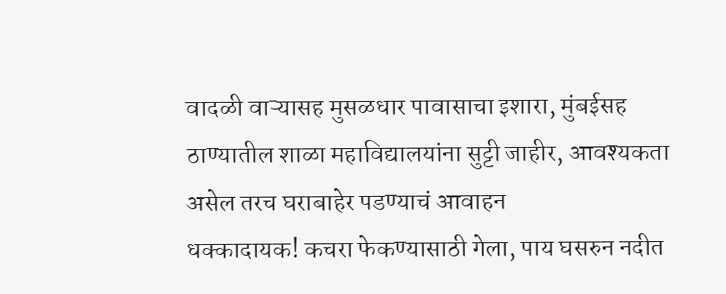वादळी वाऱ्यासह मुसळधार पावासाचा इशारा, मुंबईसह ठाण्यातील शाळा महाविद्यालयांना सुट्टी जाहीर, आवश्यकता असेल तरच घराबाहेर पडण्याचं आवाहन
धक्कादायक! कचरा फेकण्यासाठी गेला, पाय घसरुन नदीत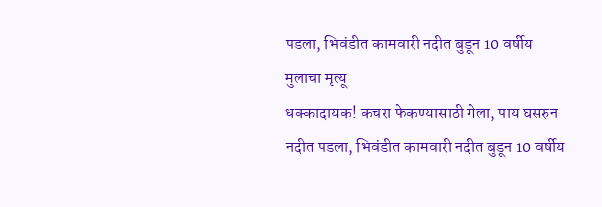पडला, भिवंडीत कामवारी नदीत बुडून 10 वर्षीय मुलाचा मृत्यू
धक्कादायक! कचरा फेकण्यासाठी गेला, पाय घसरुन नदीत पडला, भिवंडीत कामवारी नदीत बुडून 10 वर्षीय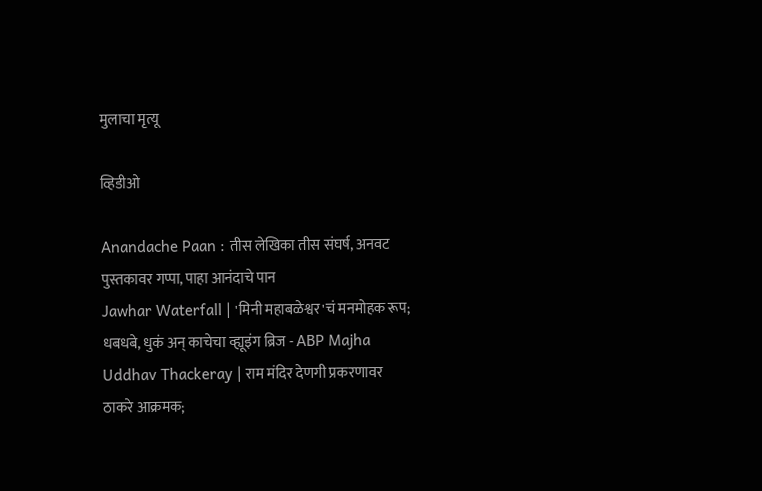मुलाचा मृत्यू

व्हिडीओ

Anandache Paan : तीस लेखिका तीस संघर्ष, अनवट पुस्तकावर गप्पा, पाहा आनंदाचे पान
Jawhar Waterfall | 'मिनी महाबळेश्वर'चं मनमोहक रूप; धबधबे, धुकं अन् काचेचा व्ह्यूइंग ब्रिज - ABP Majha
Uddhav Thackeray | राम मंदिर देणगी प्रकरणावर ठाकरे आक्रमक;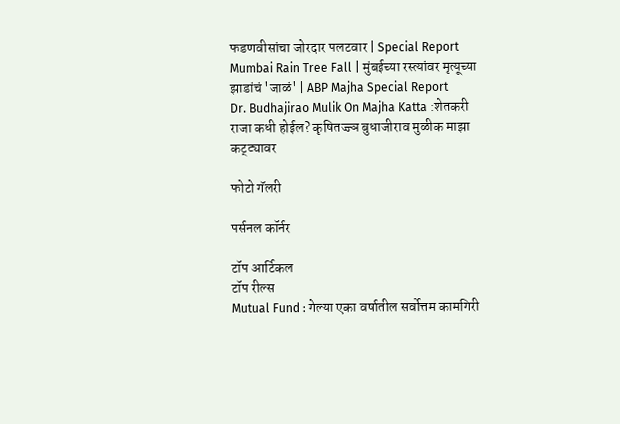फडणवीसांचा जोरदार पलटवार | Special Report
Mumbai Rain Tree Fall | मुंबईच्या रस्त्यांवर मृत्यूच्या झाडांचं 'जाळं' | ABP Majha Special Report
Dr. Budhajirao Mulik On Majha Katta :शेतकरी राजा कधी होईल? कृषितज्ज्ञ बुधाजीराव मुळीक माझा कट्ट्यावर

फोटो गॅलरी

पर्सनल कॉर्नर

टॉप आर्टिकल
टॉप रील्स
Mutual Fund : गेल्या एका वर्षातील सर्वोत्तम कामगिरी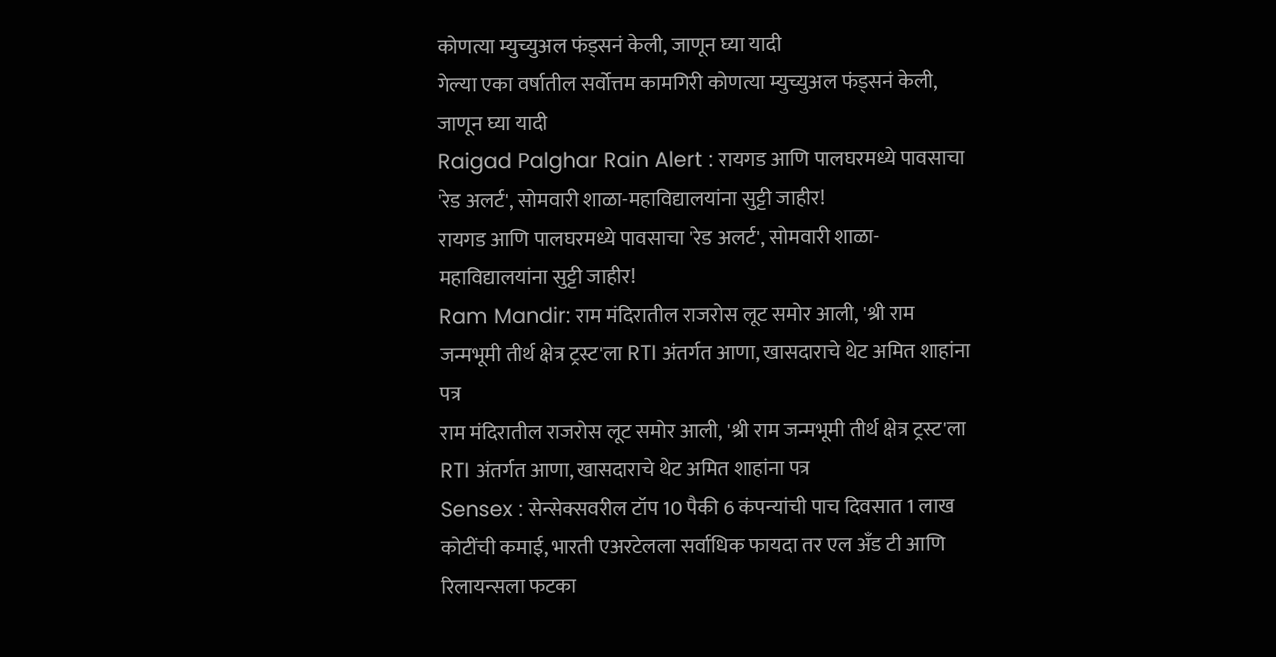कोणत्या म्युच्युअल फंड्सनं केली, जाणून घ्या यादी
गेल्या एका वर्षातील सर्वोत्तम कामगिरी कोणत्या म्युच्युअल फंड्सनं केली, जाणून घ्या यादी
Raigad Palghar Rain Alert : रायगड आणि पालघरमध्ये पावसाचा 'रेड अलर्ट', सोमवारी शाळा-महाविद्यालयांना सुट्टी जाहीर!
रायगड आणि पालघरमध्ये पावसाचा 'रेड अलर्ट', सोमवारी शाळा-महाविद्यालयांना सुट्टी जाहीर!
Ram Mandir: राम मंदिरातील राजरोस लूट समोर आली, 'श्री राम जन्मभूमी तीर्थ क्षेत्र ट्रस्ट'ला RTI अंतर्गत आणा, खासदाराचे थेट अमित शाहांना पत्र
राम मंदिरातील राजरोस लूट समोर आली, 'श्री राम जन्मभूमी तीर्थ क्षेत्र ट्रस्ट'ला RTI अंतर्गत आणा, खासदाराचे थेट अमित शाहांना पत्र
Sensex : सेन्सेक्सवरील टॉप 10 पैकी 6 कंपन्यांची पाच दिवसात 1 लाख कोटींची कमाई, भारती एअरटेलला सर्वाधिक फायदा तर एल अँड टी आणि रिलायन्सला फटका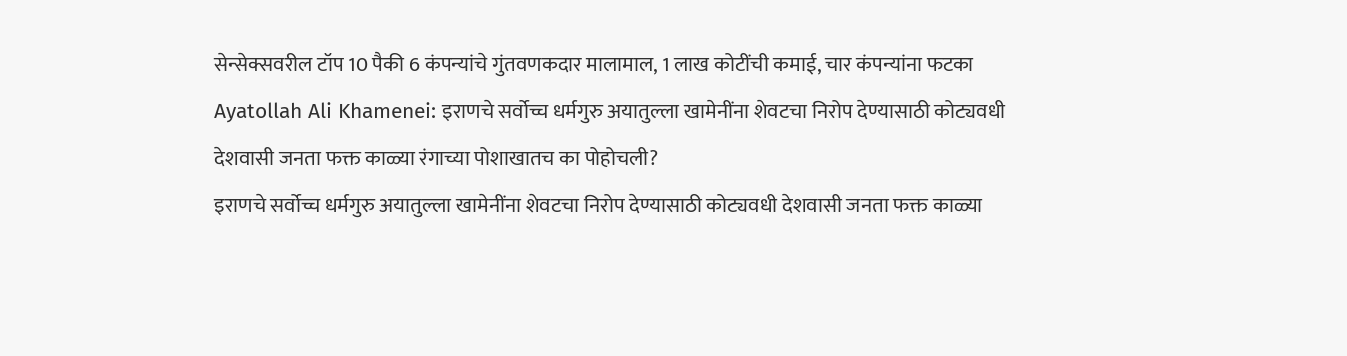सेन्सेक्सवरील टॉप 10 पैकी 6 कंपन्यांचे गुंतवणकदार मालामाल, 1 लाख कोटींची कमाई, चार कंपन्यांना फटका
Ayatollah Ali Khamenei: इराणचे सर्वोच्च धर्मगुरु अयातुल्ला खामेनींना शेवटचा निरोप देण्यासाठी कोट्यवधी देशवासी जनता फक्त काळ्या रंगाच्या पोशाखातच का पोहोचली?
इराणचे सर्वोच्च धर्मगुरु अयातुल्ला खामेनींना शेवटचा निरोप देण्यासाठी कोट्यवधी देशवासी जनता फक्त काळ्या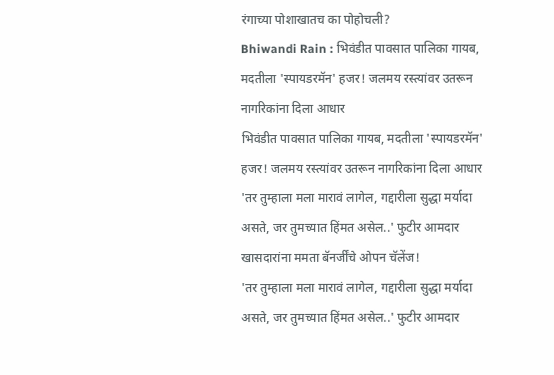रंगाच्या पोशाखातच का पोहोचली?
Bhiwandi Rain : भिवंडीत पावसात पालिका गायब, मदतीला 'स्पायडरमॅन' हजर! जलमय रस्त्यांवर उतरून नागरिकांना दिला आधार
भिवंडीत पावसात पालिका गायब, मदतीला 'स्पायडरमॅन' हजर! जलमय रस्त्यांवर उतरून नागरिकांना दिला आधार
'तर तुम्हाला मला मारावं लागेल, गद्दारीला सुद्धा मर्यादा असते, जर तुमच्यात हिंमत असेल..' फुटीर आमदार खासदारांना ममता बॅनर्जींचे ओपन चॅलेंज!
'तर तुम्हाला मला मारावं लागेल, गद्दारीला सुद्धा मर्यादा असते, जर तुमच्यात हिंमत असेल..' फुटीर आमदार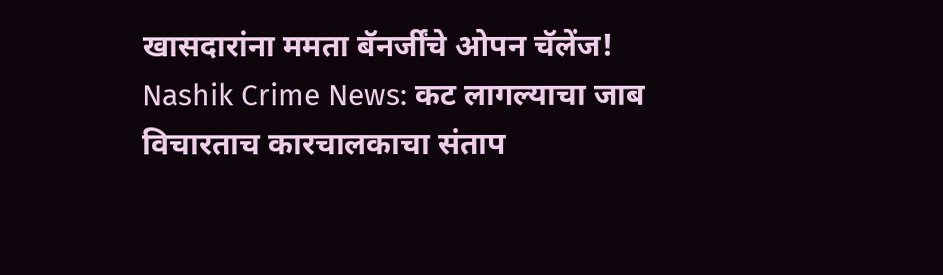खासदारांना ममता बॅनर्जींचे ओपन चॅलेंज!
Nashik Crime News: कट लागल्याचा जाब विचारताच कारचालकाचा संताप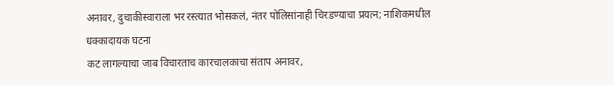अनावर, दुचाकीस्वाराला भर रस्त्यात भोसकलं, नंतर पोलिसांनाही चिरडण्याचा प्रयत्न; नाशिकमधील धक्कादायक घटना
कट लागल्याचा जाब विचारताच कारचालकाचा संताप अनावर,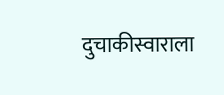दुचाकीस्वाराला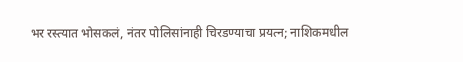भर रस्त्यात भोसकलं, नंतर पोलिसांनाही चिरडण्याचा प्रयत्न; नाशिकमधील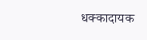धक्कादायक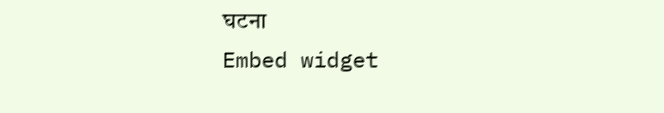घटना
Embed widget